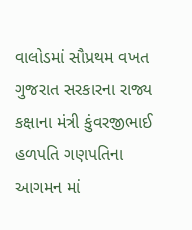વાલોડમાં સૌપ્રથમ વખત ગુજરાત સરકારના રાજ્ય કક્ષાના મંત્રી કુંવરજીભાઈ હળપતિ ગણપતિના આગમન માં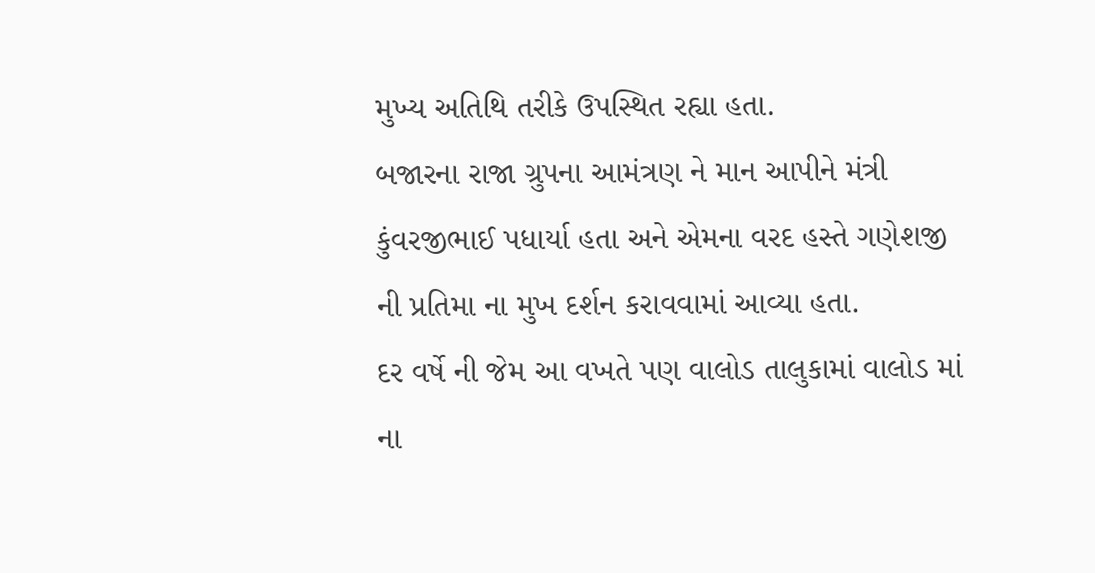મુખ્ય અતિથિ તરીકે ઉપસ્થિત રહ્યા હતા.
બજારના રાજા ગ્રુપના આમંત્રણ ને માન આપીને મંત્રી કુંવરજીભાઈ પધાર્યા હતા અને એમના વરદ હસ્તે ગણેશજી ની પ્રતિમા ના મુખ દર્શન કરાવવામાં આવ્યા હતા.
દર વર્ષે ની જેમ આ વખતે પણ વાલોડ તાલુકામાં વાલોડ માં ના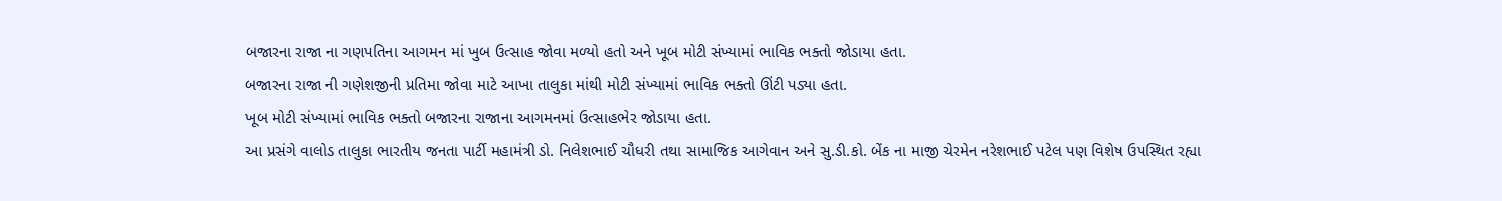બજારના રાજા ના ગણપતિના આગમન માં ખુબ ઉત્સાહ જોવા મળ્યો હતો અને ખૂબ મોટી સંખ્યામાં ભાવિક ભક્તો જોડાયા હતા.
બજારના રાજા ની ગણેશજીની પ્રતિમા જોવા માટે આખા તાલુકા માંથી મોટી સંખ્યામાં ભાવિક ભક્તો ઊંટી પડ્યા હતા.
ખૂબ મોટી સંખ્યામાં ભાવિક ભક્તો બજારના રાજાના આગમનમાં ઉત્સાહભેર જોડાયા હતા.
આ પ્રસંગે વાલોડ તાલુકા ભારતીય જનતા પાર્ટી મહામંત્રી ડો. નિલેશભાઈ ચૌધરી તથા સામાજિક આગેવાન અને સુ.ડી.કો. બેંક ના માજી ચેરમેન નરેશભાઈ પટેલ પણ વિશેષ ઉપસ્થિત રહ્યા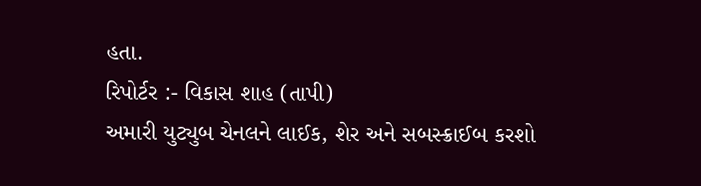હતા.
રિપોર્ટર :- વિકાસ શાહ (તાપી)
અમારી યુટ્યુબ ચેનલને લાઈક, શેર અને સબસ્ક્રાઈબ કરશો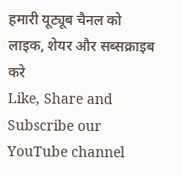हमारी यूट्यूब चैनल को लाइक, शेयर और सब्सक्राइब करे
Like, Share and Subscribe our YouTube channel